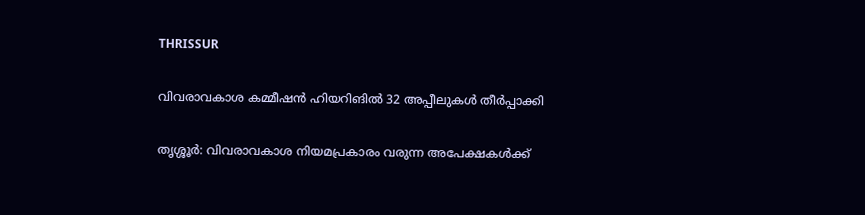THRISSUR

വിവരാവകാശ കമ്മീഷന്‍ ഹിയറിങില്‍ 32 അപ്പീലുകള്‍ തീര്‍പ്പാക്കി

തൃശ്ശൂര്‍: വിവരാവകാശ നിയമപ്രകാരം വരുന്ന അപേക്ഷകള്‍ക്ക്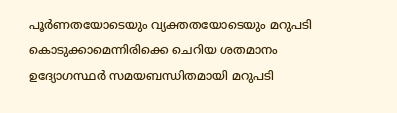പൂര്‍ണതയോടെയും വ്യക്തതയോടെയും മറുപടി കൊടുക്കാമെന്നിരിക്കെ ചെറിയ ശതമാനം ഉദ്യോഗസ്ഥര്‍ സമയബന്ധിതമായി മറുപടി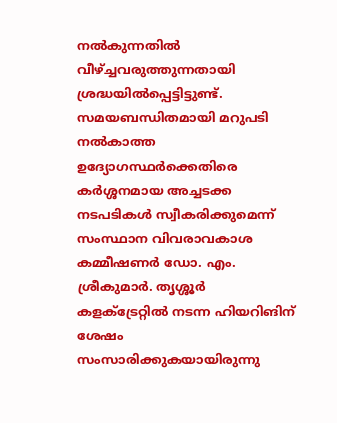നല്‍കുന്നതില്‍ വീഴ്ച്ചവരുത്തുന്നതായി ശ്രദ്ധയില്‍പ്പെട്ടിട്ടുണ്ട്. സമയബന്ധിതമായി മറുപടി നല്‍കാത്ത ഉദ്യോഗസ്ഥര്‍ക്കെതിരെ കര്‍ശ്ശനമായ അച്ചടക്ക നടപടികള്‍ സ്വീകരിക്കുമെന്ന് സംസ്ഥാന വിവരാവകാശ കമ്മീഷണര്‍ ഡോ. എം. ശ്രീകുമാര്‍. തൃശ്ശൂര്‍ കളക്ട്രേറ്റില്‍ നടന്ന ഹിയറിങിന് ശേഷം സംസാരിക്കുകയായിരുന്നു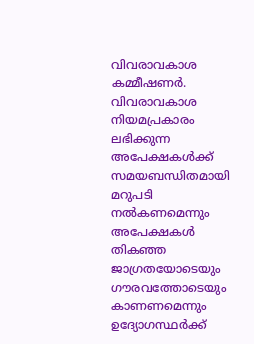വിവരാവകാശ കമ്മീഷണര്‍. വിവരാവകാശ നിയമപ്രകാരം ലഭിക്കുന്ന അപേക്ഷകള്‍ക്ക് സമയബന്ധിതമായി മറുപടി നല്‍കണമെന്നും അപേക്ഷകള്‍ തികഞ്ഞ ജാഗ്രതയോടെയും ഗൗരവത്തോടെയും കാണണമെന്നും ഉദ്യോഗസ്ഥര്‍ക്ക്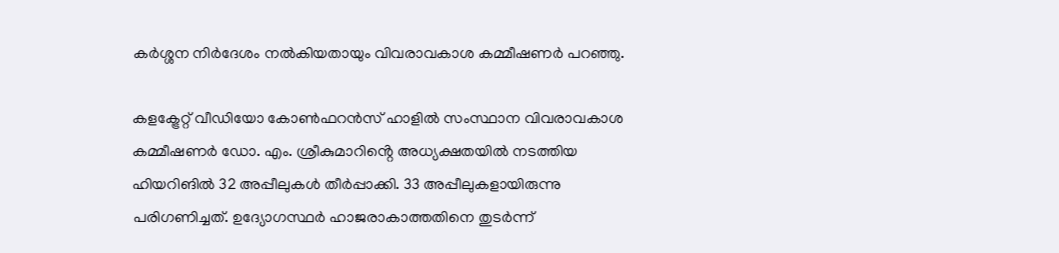കര്‍ശ്ശന നിര്‍ദേശം നല്‍കിയതായും വിവരാവകാശ കമ്മീഷണര്‍ പറഞ്ഞു.

കളക്ട്രേറ്റ് വീഡിയോ കോണ്‍ഫറന്‍സ് ഹാളില്‍ സംസ്ഥാന വിവരാവകാശ കമ്മീഷണര്‍ ഡോ. എം. ശ്രീകുമാറിൻ്റെ അധ്യക്ഷതയില്‍ നടത്തിയ ഹിയറിങില്‍ 32 അപ്പീലുകള്‍ തീര്‍പ്പാക്കി. 33 അപ്പീലുകളായിരുന്നു പരിഗണിച്ചത്. ഉദ്യോഗസ്ഥര്‍ ഹാജരാകാത്തതിനെ തുടര്‍ന്ന്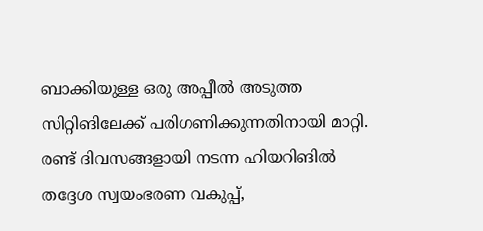ബാക്കിയുള്ള ഒരു അപ്പീല്‍ അടുത്ത സിറ്റിങിലേക്ക് പരിഗണിക്കുന്നതിനായി മാറ്റി. രണ്ട് ദിവസങ്ങളായി നടന്ന ഹിയറിങില്‍ തദ്ദേശ സ്വയംഭരണ വകുപ്പ്,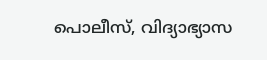പൊലീസ്, വിദ്യാഭ്യാസ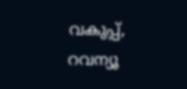വകുപ്പ്, റവന്യൂ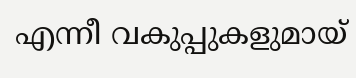എന്നീ വകുപ്പുകളുമായ്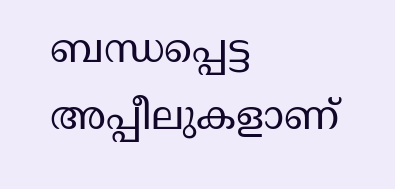ബന്ധപ്പെട്ട അപ്പീലുകളാണ്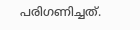പരിഗണിച്ചത്.